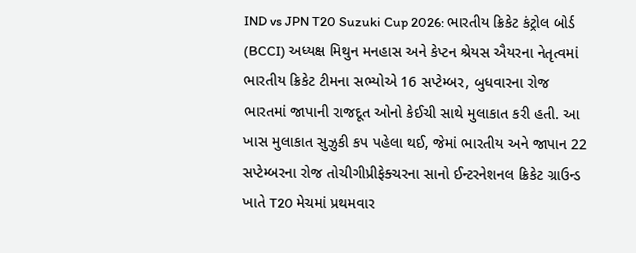IND vs JPN T20 Suzuki Cup 2026: ભારતીય ક્રિકેટ કંટ્રોલ બોર્ડ (BCCI) અધ્યક્ષ મિથુન મનહાસ અને કેપ્ટન શ્રેયસ ઐયરના નેતૃત્વમાં ભારતીય ક્રિકેટ ટીમના સભ્યોએ 16 સપ્ટેમ્બર, બુધવારના રોજ ભારતમાં જાપાની રાજદૂત ઓનો કેઈચી સાથે મુલાકાત કરી હતી. આ ખાસ મુલાકાત સુઝુકી કપ પહેલા થઈ, જેમાં ભારતીય અને જાપાન 22 સપ્ટેમ્બરના રોજ તોચીગીપ્રીફેક્ચરના સાનો ઈન્ટરનેશનલ ક્રિકેટ ગ્રાઉન્ડ ખાતે T20 મેચમાં પ્રથમવાર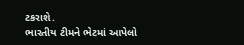ટકરાશે.
ભારતીય ટીમને ભેટમાં આપેલો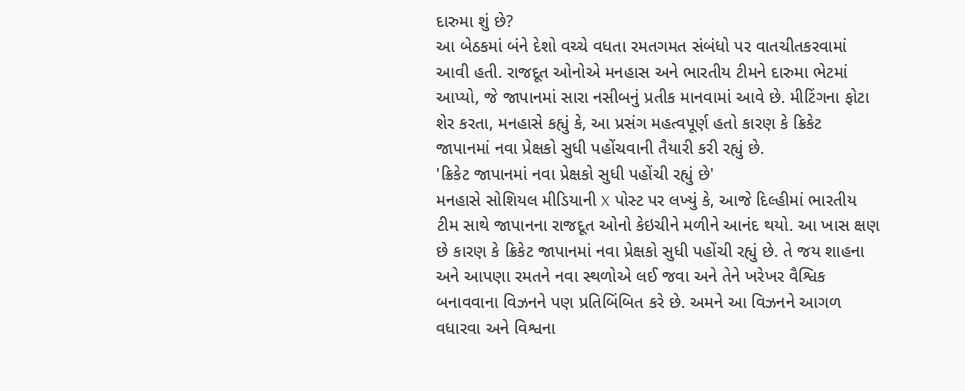દારુમા શું છે?
આ બેઠકમાં બંને દેશો વચ્ચે વધતા રમતગમત સંબંધો પર વાતચીતકરવામાં આવી હતી. રાજદૂત ઓનોએ મનહાસ અને ભારતીય ટીમને દારુમા ભેટમાં આપ્યો, જે જાપાનમાં સારા નસીબનું પ્રતીક માનવામાં આવે છે. મીટિંગના ફોટા શેર કરતા, મનહાસે કહ્યું કે, આ પ્રસંગ મહત્વપૂર્ણ હતો કારણ કે ક્રિકેટ જાપાનમાં નવા પ્રેક્ષકો સુધી પહોંચવાની તૈયારી કરી રહ્યું છે.
'ક્રિકેટ જાપાનમાં નવા પ્રેક્ષકો સુધી પહોંચી રહ્યું છે'
મનહાસે સોશિયલ મીડિયાની X પોસ્ટ પર લખ્યું કે, આજે દિલ્હીમાં ભારતીય ટીમ સાથે જાપાનના રાજદૂત ઓનો કેઇચીને મળીને આનંદ થયો. આ ખાસ ક્ષણ છે કારણ કે ક્રિકેટ જાપાનમાં નવા પ્રેક્ષકો સુધી પહોંચી રહ્યું છે. તે જય શાહના અને આપણા રમતને નવા સ્થળોએ લઈ જવા અને તેને ખરેખર વૈશ્વિક બનાવવાના વિઝનને પણ પ્રતિબિંબિત કરે છે. અમને આ વિઝનને આગળ વધારવા અને વિશ્વના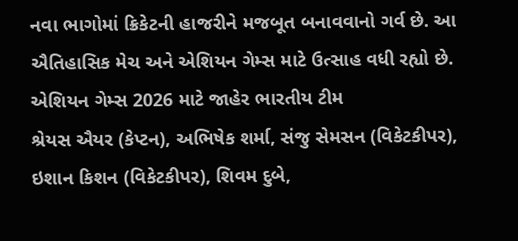નવા ભાગોમાં ક્રિકેટની હાજરીને મજબૂત બનાવવાનો ગર્વ છે. આ ઐતિહાસિક મેચ અને એશિયન ગેમ્સ માટે ઉત્સાહ વધી રહ્યો છે.
એશિયન ગેમ્સ 2026 માટે જાહેર ભારતીય ટીમ
શ્રેયસ ઐયર (કેપ્ટન), અભિષેક શર્મા, સંજુ સેમસન (વિકેટકીપર), ઇશાન કિશન (વિકેટકીપર), શિવમ દુબે,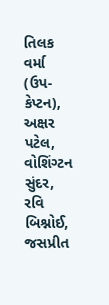તિલક વર્મા (ઉપ-કેપ્ટન), અક્ષર પટેલ, વોશિંગ્ટન સુંદર, રવિ બિશ્નોઈ, જસપ્રીત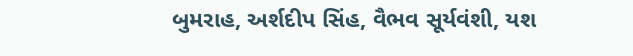બુમરાહ, અર્શદીપ સિંહ, વૈભવ સૂર્યવંશી, યશ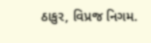ઠાકુર, વિપ્રજ નિગમ.